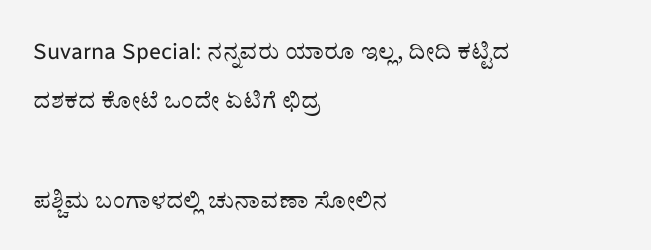Suvarna Special: ನನ್ನವರು ಯಾರೂ ಇಲ್ಲ, ದೀದಿ ಕಟ್ಟಿದ ದಶಕದ ಕೋಟೆ ಒಂದೇ ಏಟಿಗೆ ಛಿದ್ರ

ಪಶ್ಚಿಮ ಬಂಗಾಳದಲ್ಲಿ ಚುನಾವಣಾ ಸೋಲಿನ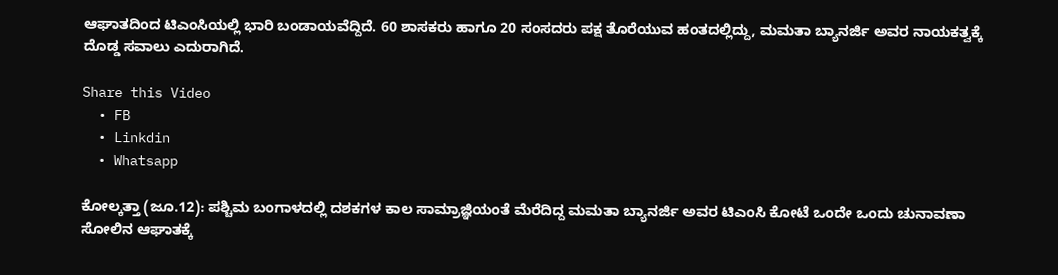ಆಘಾತದಿಂದ ಟಿಎಂಸಿಯಲ್ಲಿ ಭಾರಿ ಬಂಡಾಯವೆದ್ದಿದೆ. 60 ಶಾಸಕರು ಹಾಗೂ 20 ಸಂಸದರು ಪಕ್ಷ ತೊರೆಯುವ ಹಂತದಲ್ಲಿದ್ದು, ಮಮತಾ ಬ್ಯಾನರ್ಜಿ ಅವರ ನಾಯಕತ್ವಕ್ಕೆ ದೊಡ್ಡ ಸವಾಲು ಎದುರಾಗಿದೆ.

Share this Video
  • FB
  • Linkdin
  • Whatsapp

ಕೋಲ್ಕತ್ತಾ (ಜೂ.12): ಪಶ್ಚಿಮ ಬಂಗಾಳದಲ್ಲಿ ದಶಕಗಳ ಕಾಲ ಸಾಮ್ರಾಜ್ಞಿಯಂತೆ ಮೆರೆದಿದ್ದ ಮಮತಾ ಬ್ಯಾನರ್ಜಿ ಅವರ ಟಿಎಂಸಿ ಕೋಟೆ ಒಂದೇ ಒಂದು ಚುನಾವಣಾ ಸೋಲಿನ ಆಘಾತಕ್ಕೆ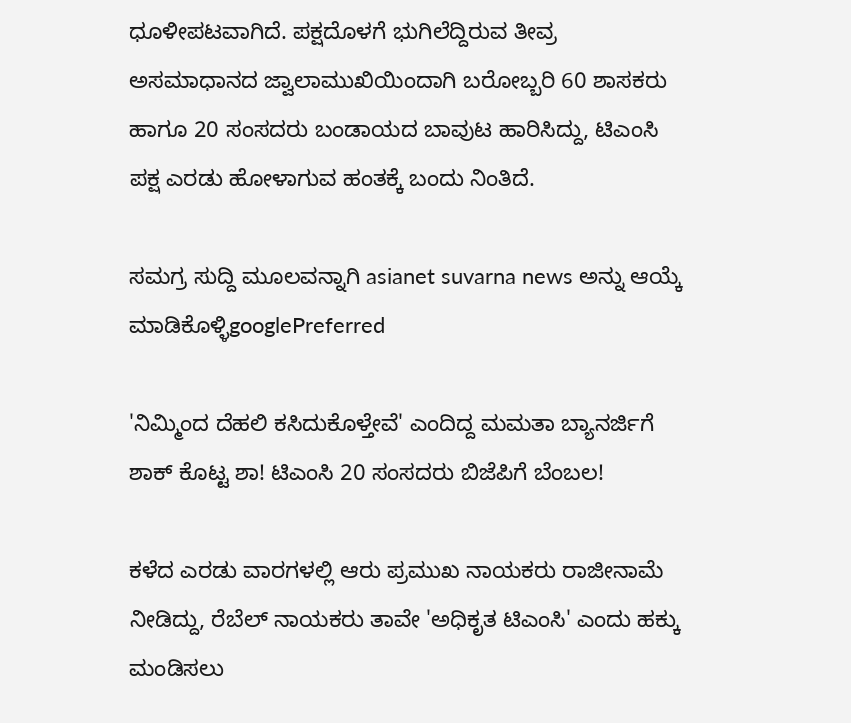ಧೂಳೀಪಟವಾಗಿದೆ. ಪಕ್ಷದೊಳಗೆ ಭುಗಿಲೆದ್ದಿರುವ ತೀವ್ರ ಅಸಮಾಧಾನದ ಜ್ವಾಲಾಮುಖಿಯಿಂದಾಗಿ ಬರೋಬ್ಬರಿ 60 ಶಾಸಕರು ಹಾಗೂ 20 ಸಂಸದರು ಬಂಡಾಯದ ಬಾವುಟ ಹಾರಿಸಿದ್ದು, ಟಿಎಂಸಿ ಪಕ್ಷ ಎರಡು ಹೋಳಾಗುವ ಹಂತಕ್ಕೆ ಬಂದು ನಿಂತಿದೆ.

ಸಮಗ್ರ ಸುದ್ದಿ ಮೂಲವನ್ನಾಗಿ asianet suvarna news ಅನ್ನು ಆಯ್ಕೆ ಮಾಡಿಕೊಳ್ಳಿgooglePreferred

'ನಿಮ್ಮಿಂದ ದೆಹಲಿ ಕಸಿದುಕೊಳ್ತೇವೆ' ಎಂದಿದ್ದ ಮಮತಾ ಬ್ಯಾನರ್ಜಿಗೆ ಶಾಕ್ ಕೊಟ್ಟ ಶಾ! ಟಿಎಂಸಿ 20 ಸಂಸದರು ಬಿಜೆಪಿಗೆ ಬೆಂಬಲ!

ಕಳೆದ ಎರಡು ವಾರಗಳಲ್ಲಿ ಆರು ಪ್ರಮುಖ ನಾಯಕರು ರಾಜೀನಾಮೆ ನೀಡಿದ್ದು, ರೆಬೆಲ್ ನಾಯಕರು ತಾವೇ 'ಅಧಿಕೃತ ಟಿಎಂಸಿ' ಎಂದು ಹಕ್ಕು ಮಂಡಿಸಲು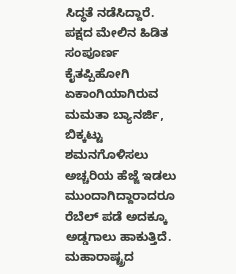ಸಿದ್ಧತೆ ನಡೆಸಿದ್ದಾರೆ. ಪಕ್ಷದ ಮೇಲಿನ ಹಿಡಿತ ಸಂಪೂರ್ಣ ಕೈತಪ್ಪಿಹೋಗಿ ಏಕಾಂಗಿಯಾಗಿರುವ ಮಮತಾ ಬ್ಯಾನರ್ಜಿ, ಬಿಕ್ಕಟ್ಟು ಶಮನಗೊಳಿಸಲು ಅಚ್ಚರಿಯ ಹೆಜ್ಜೆ ಇಡಲು ಮುಂದಾಗಿದ್ದಾರಾದರೂ ರೆಬೆಲ್ ಪಡೆ ಅದಕ್ಕೂ ಅಡ್ಡಗಾಲು ಹಾಕುತ್ತಿದೆ. ಮಹಾರಾಷ್ಟ್ರದ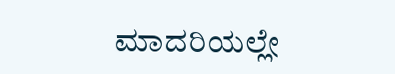ಮಾದರಿಯಲ್ಲೇ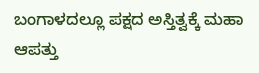ಬಂಗಾಳದಲ್ಲೂ ಪಕ್ಷದ ಅಸ್ತಿತ್ವಕ್ಕೆ ಮಹಾ ಆಪತ್ತು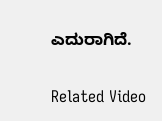ಎದುರಾಗಿದೆ.

Related Video